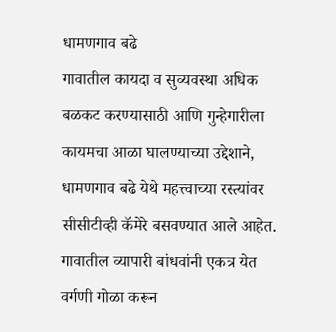धामणगाव बढे
गावातील कायदा व सुव्यवस्था अधिक बळकट करण्यासाठी आणि गुन्हेगारीला कायमचा आळा घालण्याच्या उद्देशाने, धामणगाव बढे येथे महत्त्वाच्या रस्त्यांवर सीसीटीव्ही कॅमेरे बसवण्यात आले आहेत. गावातील व्यापारी बांधवांनी एकत्र येत वर्गणी गोळा करून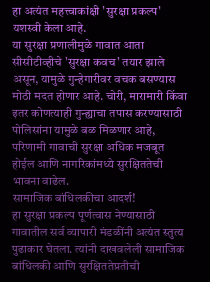हा अत्यंत महत्त्वाकांक्षी 'सुरक्षा प्रकल्प' यशस्वी केला आहे.
या सुरक्षा प्रणालीमुळे गावात आता सीसीटीव्हीचे 'सुरक्षा कवच' तयार झाले असून, यामुळे गुन्हेगारीवर वचक बसण्यास मोठी मदत होणार आहे. चोरी, मारामारी किंवा इतर कोणत्याही गुन्ह्याचा तपास करण्यासाठी पोलिसांना यामुळे बळ मिळणार आहे, परिणामी गावाची सुरक्षा अधिक मजबूत होईल आणि नागरिकांमध्ये सुरक्षिततेची भावना वाढेल.
सामाजिक बांधिलकीचा आदर्श!
हा सुरक्षा प्रकल्प पूर्णत्वास नेण्यासाठी गावातील सर्व व्यापारी मंडळींनी अत्यंत स्तुत्य पुढाकार घेतला. त्यांनी दाखवलेली सामाजिक बांधिलकी आणि सुरक्षिततेप्रतीची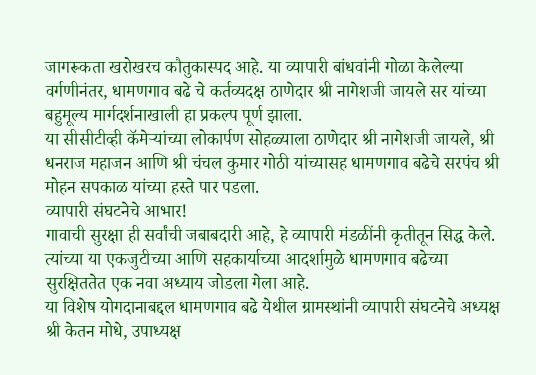जागरूकता खरोखरच कौतुकास्पद आहे. या व्यापारी बांधवांनी गोळा केलेल्या वर्गणीनंतर, धामणगाव बढे चे कर्तव्यदक्ष ठाणेदार श्री नागेशजी जायले सर यांच्या बहुमूल्य मार्गदर्शनाखाली हा प्रकल्प पूर्ण झाला.
या सीसीटीव्ही कॅमेऱ्यांच्या लोकार्पण सोहळ्याला ठाणेदार श्री नागेशजी जायले, श्री धनराज महाजन आणि श्री चंचल कुमार गोठी यांच्यासह धामणगाव बढेचे सरपंच श्री मोहन सपकाळ यांच्या हस्ते पार पडला.
व्यापारी संघटनेचे आभार!
गावाची सुरक्षा ही सर्वांची जबाबदारी आहे, हे व्यापारी मंडळींनी कृतीतून सिद्ध केले. त्यांच्या या एकजुटीच्या आणि सहकार्याच्या आदर्शामुळे धामणगाव बढेच्या सुरक्षिततेत एक नवा अध्याय जोडला गेला आहे.
या विशेष योगदानाबद्दल धामणगाव बढे येथील ग्रामस्थांनी व्यापारी संघटनेचे अध्यक्ष श्री केतन मोधे, उपाध्यक्ष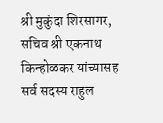श्री मुकुंदा शिरसागर, सचिव श्री एकनाथ किन्होळकर यांच्यासह सर्व सदस्य राहुल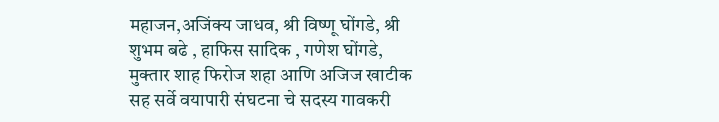महाजन,अजिंक्य जाधव, श्री विष्णू घोंगडे, श्री शुभम बढे , हाफिस सादिक , गणेश घोंगडे, मुक्तार शाह फिरोज शहा आणि अजिज खाटीक सह सर्वे वयापारी संघटना चे सदस्य गावकरी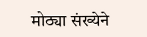मोठ्या संख्येने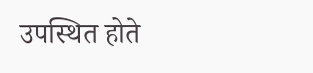उपस्थित होते